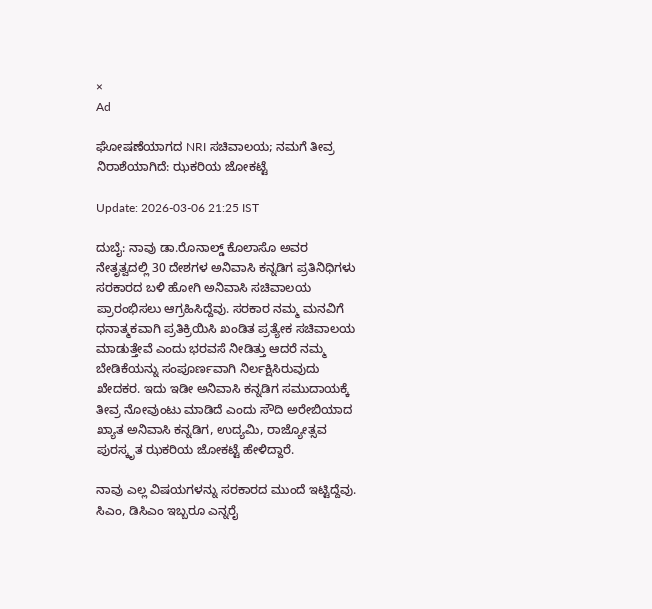×
Ad

ಘೋಷಣೆಯಾಗದ NRI ಸಚಿವಾಲಯ; ನಮಗೆ ತೀವ್ರ ನಿರಾಶೆಯಾಗಿದೆ: ಝಕರಿಯ ಜೋಕಟ್ಟೆ

Update: 2026-03-06 21:25 IST

ದುಬೈ: ನಾವು ಡಾ.ರೊನಾಲ್ಡ್ ಕೊಲಾಸೊ ಅವರ ನೇತೃತ್ವದಲ್ಲಿ 30 ದೇಶಗಳ ಅನಿವಾಸಿ ಕನ್ನಡಿಗ ಪ್ರತಿನಿಧಿಗಳು ಸರಕಾರದ ಬಳಿ ಹೋಗಿ ಅನಿವಾಸಿ ಸಚಿವಾಲಯ ಪ್ರಾರಂಭಿಸಲು ಆಗ್ರಹಿಸಿದ್ದೆವು. ಸರಕಾರ ನಮ್ಮ ಮನವಿಗೆ ಧನಾತ್ಮಕವಾಗಿ ಪ್ರತಿಕ್ರಿಯಿಸಿ ಖಂಡಿತ ಪ್ರತ್ಯೇಕ ಸಚಿವಾಲಯ ಮಾಡುತ್ತೇವೆ ಎಂದು ಭರವಸೆ ನೀಡಿತ್ತು ಆದರೆ ನಮ್ಮ ಬೇಡಿಕೆಯನ್ನು ಸಂಪೂರ್ಣವಾಗಿ ನಿರ್ಲಕ್ಷಿಸಿರುವುದು ಖೇದಕರ. ಇದು ಇಡೀ ಅನಿವಾಸಿ ಕನ್ನಡಿಗ ಸಮುದಾಯಕ್ಕೆ ತೀವ್ರ ನೋವುಂಟು ಮಾಡಿದೆ ಎಂದು ಸೌದಿ ಅರೇಬಿಯಾದ ಖ್ಯಾತ ಅನಿವಾಸಿ ಕನ್ನಡಿಗ, ಉದ್ಯಮಿ, ರಾಜ್ಯೋತ್ಸವ ಪುರಸ್ಕೃತ ಝಕರಿಯ ಜೋಕಟ್ಟೆ ಹೇಳಿದ್ದಾರೆ.

ನಾವು ಎಲ್ಲ ವಿಷಯಗಳನ್ನು ಸರಕಾರದ ಮುಂದೆ ಇಟ್ಟಿದ್ದೆವು. ಸಿಎಂ, ಡಿಸಿಎಂ ಇಬ್ಬರೂ ಎನ್ನರೈ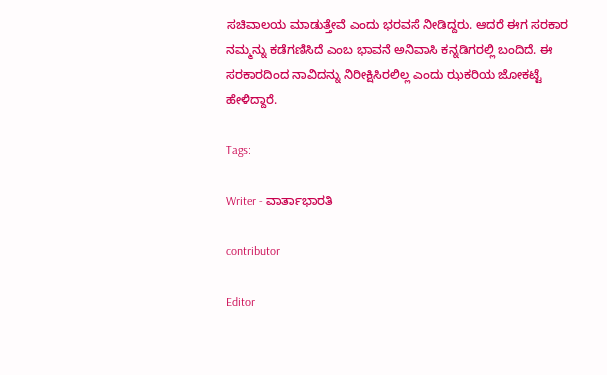ಸಚಿವಾಲಯ ಮಾಡುತ್ತೇವೆ ಎಂದು ಭರವಸೆ ನೀಡಿದ್ದರು. ಆದರೆ ಈಗ ಸರಕಾರ ನಮ್ಮನ್ನು ಕಡೆಗಣಿಸಿದೆ ಎಂಬ ಭಾವನೆ ಅನಿವಾಸಿ ಕನ್ನಡಿಗರಲ್ಲಿ ಬಂದಿದೆ. ಈ ಸರಕಾರದಿಂದ ನಾವಿದನ್ನು ನಿರೀಕ್ಷಿಸಿರಲಿಲ್ಲ ಎಂದು ಝಕರಿಯ ಜೋಕಟ್ಟೆ ಹೇಳಿದ್ದಾರೆ.

Tags:

Writer - ವಾರ್ತಾಭಾರತಿ

contributor

Editor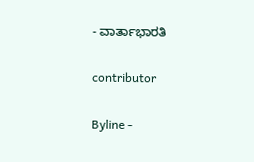- ವಾರ್ತಾಭಾರತಿ

contributor

Byline -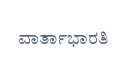ವಾರ್ತಾಭಾರತಿ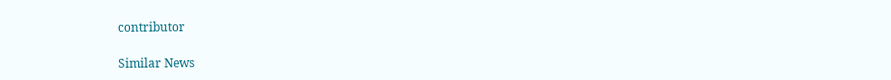contributor

Similar News